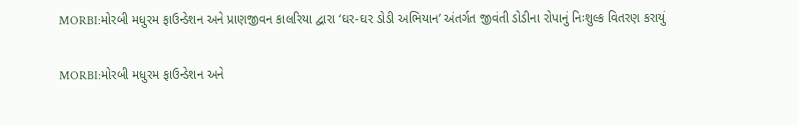MORBI:મોરબી મધુરમ ફાઉન્ડેશન અને પ્રાણજીવન કાલરિયા દ્વારા ‘ઘર-ઘર ડોડી અભિયાન’ અંતર્ગત જીવંતી ડોડીના રોપાનું નિઃશુલ્ક વિતરણ કરાયું

MORBI:મોરબી મધુરમ ફાઉન્ડેશન અને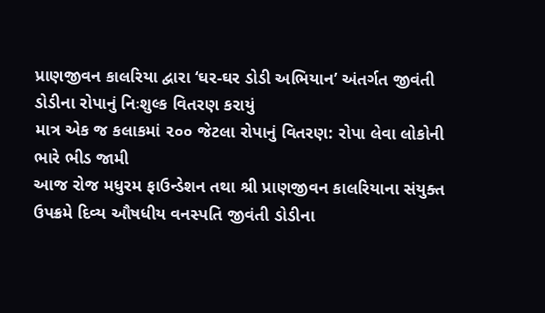પ્રાણજીવન કાલરિયા દ્વારા ‘ઘર-ઘર ડોડી અભિયાન’ અંતર્ગત જીવંતી ડોડીના રોપાનું નિઃશુલ્ક વિતરણ કરાયું
માત્ર એક જ કલાકમાં ૨૦૦ જેટલા રોપાનું વિતરણ: રોપા લેવા લોકોની ભારે ભીડ જામી
આજ રોજ મધુરમ ફાઉન્ડેશન તથા શ્રી પ્રાણજીવન કાલરિયાના સંયુક્ત ઉપક્રમે દિવ્ય ઔષધીય વનસ્પતિ જીવંતી ડોડીના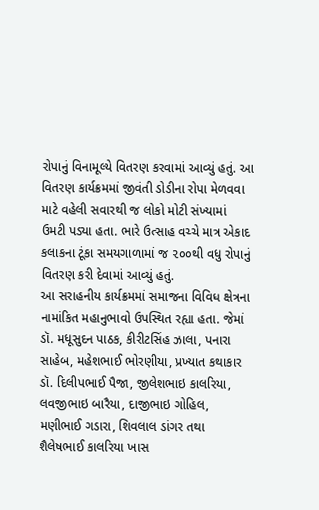રોપાનું વિનામૂલ્યે વિતરણ કરવામાં આવ્યું હતું. આ વિતરણ કાર્યક્રમમાં જીવંતી ડોડીના રોપા મેળવવા માટે વહેલી સવારથી જ લોકો મોટી સંખ્યામાં ઉમટી પડ્યા હતા. ભારે ઉત્સાહ વચ્ચે માત્ર એકાદ કલાકના ટૂંકા સમયગાળામાં જ ૨૦૦થી વધુ રોપાનું વિતરણ કરી દેવામાં આવ્યું હતું.
આ સરાહનીય કાર્યક્રમમાં સમાજના વિવિધ ક્ષેત્રના નામાંકિત મહાનુભાવો ઉપસ્થિત રહ્યા હતા. જેમાં ડૉ. મધૂસુદન પાઠક, કીરીટસિંહ ઝાલા, પનારા સાહેબ, મહેશભાઈ ભોરણીયા, પ્રખ્યાત કથાકાર ડૉ. દિલીપભાઈ પૈજા, જીલેશભાઇ કાલરિયા, લવજીભાઇ બારૈયા, દાજીભાઇ ગોહિલ, મણીભાઈ ગડારા, શિવલાલ ડાંગર તથા શૈલેષભાઈ કાલરિયા ખાસ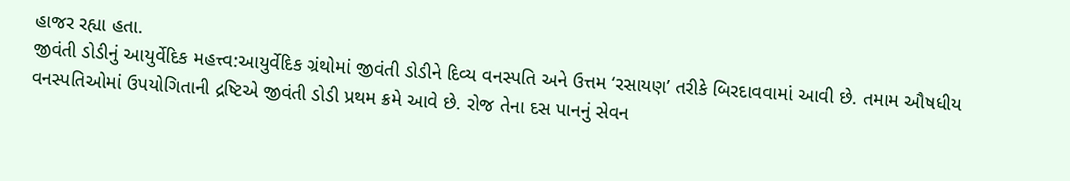હાજર રહ્યા હતા.
જીવંતી ડોડીનું આયુર્વેદિક મહત્ત્વ:આયુર્વેદિક ગ્રંથોમાં જીવંતી ડોડીને દિવ્ય વનસ્પતિ અને ઉત્તમ ‘રસાયણ’ તરીકે બિરદાવવામાં આવી છે. તમામ ઔષધીય વનસ્પતિઓમાં ઉપયોગિતાની દ્રષ્ટિએ જીવંતી ડોડી પ્રથમ ક્રમે આવે છે. રોજ તેના દસ પાનનું સેવન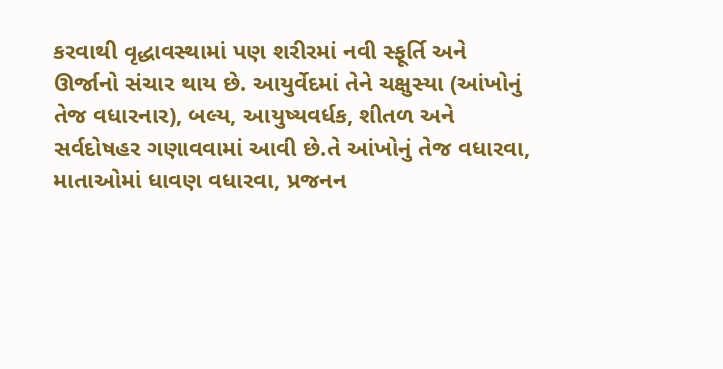કરવાથી વૃદ્ધાવસ્થામાં પણ શરીરમાં નવી સ્ફૂર્તિ અને ઊર્જાનો સંચાર થાય છે. આયુર્વેદમાં તેને ચક્ષુસ્યા (આંખોનું તેજ વધારનાર), બલ્ય, આયુષ્યવર્ધક, શીતળ અને સર્વદોષહર ગણાવવામાં આવી છે.તે આંખોનું તેજ વધારવા, માતાઓમાં ધાવણ વધારવા, પ્રજનન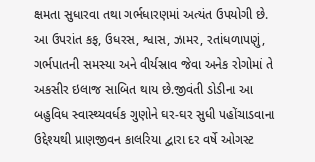ક્ષમતા સુધારવા તથા ગર્ભધારણમાં અત્યંત ઉપયોગી છે. આ ઉપરાંત કફ, ઉધરસ, શ્વાસ, ઝામર, રતાંધળાપણું, ગર્ભપાતની સમસ્યા અને વીર્યસ્રાવ જેવા અનેક રોગોમાં તે અકસીર ઇલાજ સાબિત થાય છે.જીવંતી ડોડીના આ બહુવિધ સ્વાસ્થ્યવર્ધક ગુણોને ઘર-ઘર સુધી પહોંચાડવાના ઉદ્દેશ્યથી પ્રાણજીવન કાલરિયા દ્વારા દર વર્ષે ઓગસ્ટ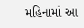મહિનામાં આ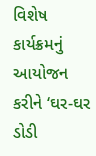વિશેષ કાર્યક્રમનું આયોજન કરીને ‘ઘર-ઘર ડોડી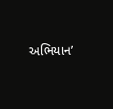અભિયાન’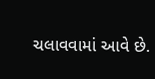ચલાવવામાં આવે છે.